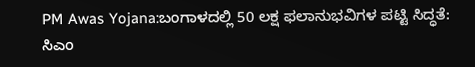PM Awas Yojana:ಬಂಗಾಳದಲ್ಲಿ 50 ಲಕ್ಷ ಫಲಾನುಭವಿಗಳ ಪಟ್ಟಿ ಸಿದ್ಧತೆ: ಸಿಎಂ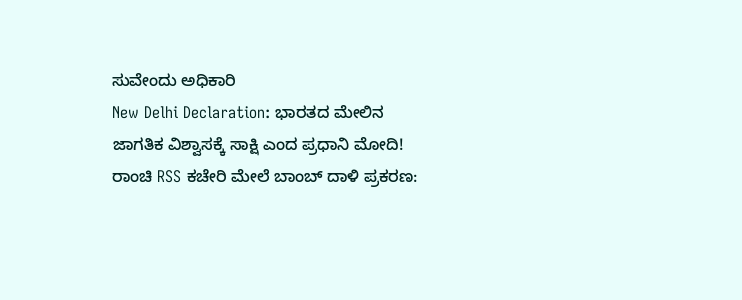ಸುವೇಂದು ಅಧಿಕಾರಿ
New Delhi Declaration: ಭಾರತದ ಮೇಲಿನ ಜಾಗತಿಕ ವಿಶ್ವಾಸಕ್ಕೆ ಸಾಕ್ಷಿ ಎಂದ ಪ್ರಧಾನಿ ಮೋದಿ!
ರಾಂಚಿ RSS ಕಚೇರಿ ಮೇಲೆ ಬಾಂಬ್ ದಾಳಿ ಪ್ರಕರಣ: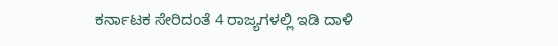ಕರ್ನಾಟಕ ಸೇರಿದಂತೆ 4 ರಾಜ್ಯಗಳಲ್ಲಿ ಇಡಿ ದಾಳಿ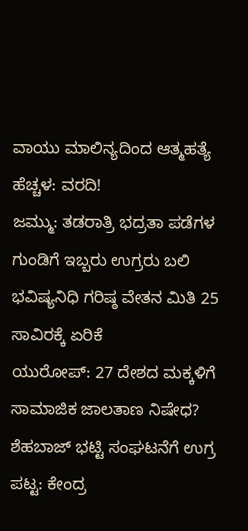ವಾಯು ಮಾಲಿನ್ಯದಿಂದ ಆತ್ಮಹತ್ಯೆ ಹೆಚ್ಚಳ: ವರದಿ!
ಜಮ್ಮು: ತಡರಾತ್ರಿ ಭದ್ರತಾ ಪಡೆಗಳ ಗುಂಡಿಗೆ ಇಬ್ಬರು ಉಗ್ರರು ಬಲಿ
ಭವಿಷ್ಯನಿಧಿ ಗರಿಷ್ಠ ವೇತನ ಮಿತಿ 25 ಸಾವಿರಕ್ಕೆ ಏರಿಕೆ
ಯುರೋಪ್: 27 ದೇಶದ ಮಕ್ಕಳಿಗೆ ಸಾಮಾಜಿಕ ಜಾಲತಾಣ ನಿಷೇಧ?
ಶೆಹಬಾಜ್ ಭಟ್ಟಿ ಸಂಘಟನೆಗೆ ಉಗ್ರ ಪಟ್ಟ: ಕೇಂದ್ರ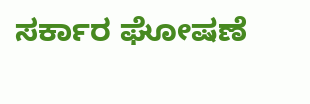ಸರ್ಕಾರ ಘೋಷಣೆ